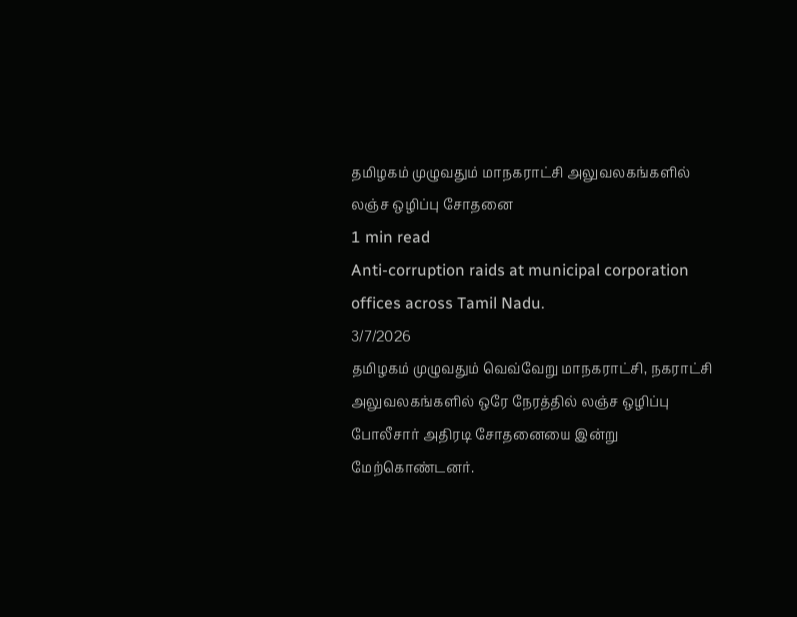தமிழகம் முழுவதும் மாநகராட்சி அலுவலகங்களில் லஞ்ச ஒழிப்பு சோதனை
1 min read
Anti-corruption raids at municipal corporation offices across Tamil Nadu.
3/7/2026
தமிழகம் முழுவதும் வெவ்வேறு மாநகராட்சி, நகராட்சி அலுவலகங்களில் ஒரே நேரத்தில் லஞ்ச ஒழிப்பு போலீசார் அதிரடி சோதனையை இன்று மேற்கொண்டனர்.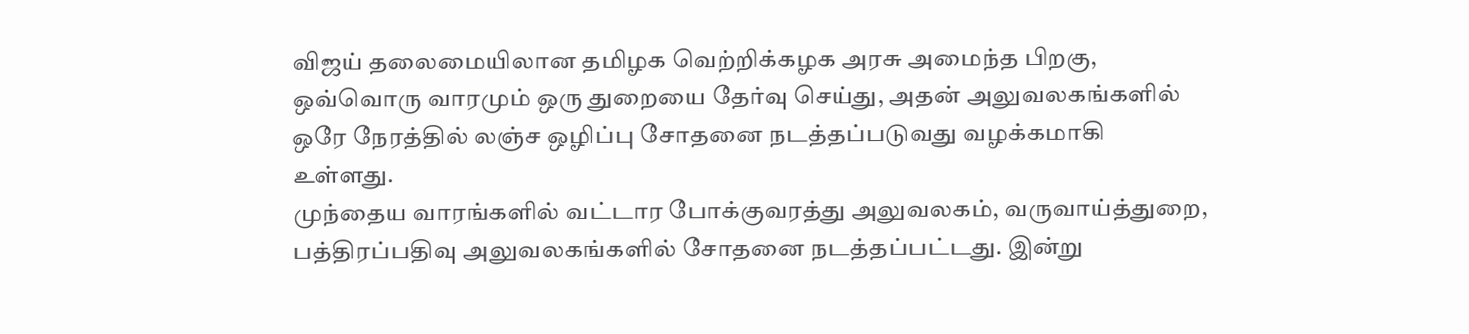விஜய் தலைமையிலான தமிழக வெற்றிக்கழக அரசு அமைந்த பிறகு, ஒவ்வொரு வாரமும் ஒரு துறையை தேர்வு செய்து, அதன் அலுவலகங்களில் ஒரே நேரத்தில் லஞ்ச ஒழிப்பு சோதனை நடத்தப்படுவது வழக்கமாகி உள்ளது.
முந்தைய வாரங்களில் வட்டார போக்குவரத்து அலுவலகம், வருவாய்த்துறை, பத்திரப்பதிவு அலுவலகங்களில் சோதனை நடத்தப்பட்டது. இன்று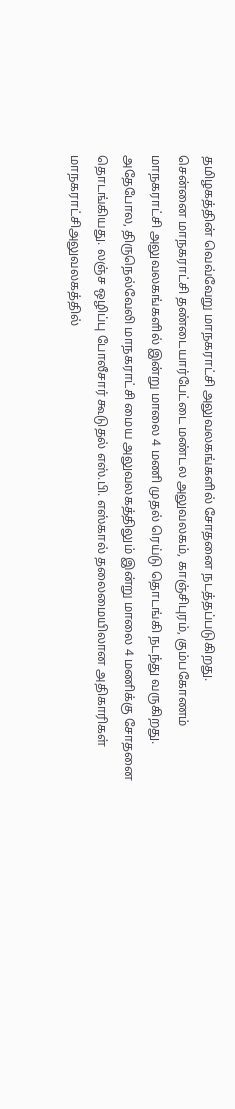தமிழகத்தின் வெவ்வேறு மாநகராட்சி அலுவலகங்களில் சோதனை நடத்தப்படுகிறது.
சென்னை மாநகராட்சி தண்டையார்பேட்டை மண்டல அலுவலகம், காஞ்சிபுரம், கும்பகோணம் மாநகராட்சி அலுவலகங்களில் இன்று மாலை 4 மணி முதல் ரெய்டு தொடங்கி நடந்து வருகிறது.
அதேபோல, திருநெல்வேலி மாநகராட்சி மைய அலுவலகத்திலும் இன்று மாலை 4 மணிக்கு சோதனை தொடங்கியது. லஞ்ச ஒழிப்பு போலீசார் கூடுதல் எஸ்.பி. எஸ்கால் தலைமையிலான அதிகாரிகள் மாநகராட்சிஅலுவலகத்தில்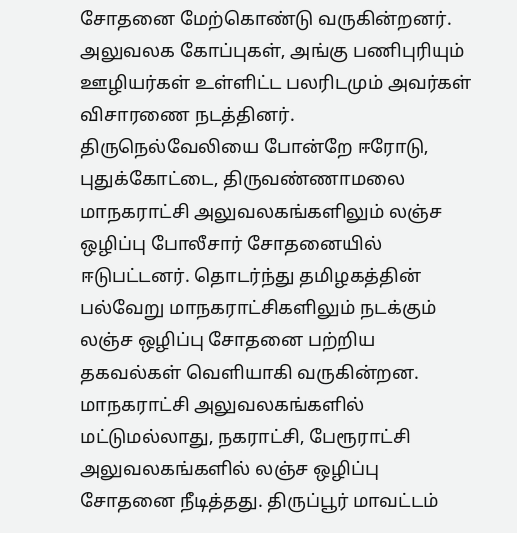சோதனை மேற்கொண்டு வருகின்றனர். அலுவலக கோப்புகள், அங்கு பணிபுரியும் ஊழியர்கள் உள்ளிட்ட பலரிடமும் அவர்கள் விசாரணை நடத்தினர்.
திருநெல்வேலியை போன்றே ஈரோடு, புதுக்கோட்டை, திருவண்ணாமலை மாநகராட்சி அலுவலகங்களிலும் லஞ்ச ஒழிப்பு போலீசார் சோதனையில் ஈடுபட்டனர். தொடர்ந்து தமிழகத்தின் பல்வேறு மாநகராட்சிகளிலும் நடக்கும் லஞ்ச ஒழிப்பு சோதனை பற்றிய தகவல்கள் வெளியாகி வருகின்றன.
மாநகராட்சி அலுவலகங்களில் மட்டுமல்லாது, நகராட்சி, பேரூராட்சி அலுவலகங்களில் லஞ்ச ஒழிப்பு சோதனை நீடித்தது. திருப்பூர் மாவட்டம்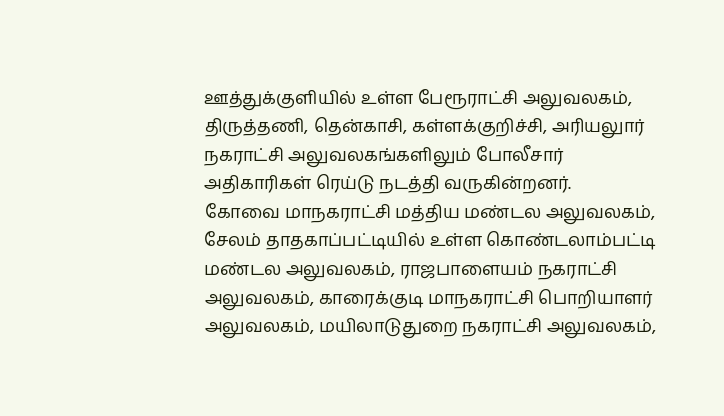ஊத்துக்குளியில் உள்ள பேரூராட்சி அலுவலகம், திருத்தணி, தென்காசி, கள்ளக்குறிச்சி, அரியலுார் நகராட்சி அலுவலகங்களிலும் போலீசார் அதிகாரிகள் ரெய்டு நடத்தி வருகின்றனர்.
கோவை மாநகராட்சி மத்திய மண்டல அலுவலகம், சேலம் தாதகாப்பட்டியில் உள்ள கொண்டலாம்பட்டி மண்டல அலுவலகம், ராஜபாளையம் நகராட்சி அலுவலகம், காரைக்குடி மாநகராட்சி பொறியாளர் அலுவலகம், மயிலாடுதுறை நகராட்சி அலுவலகம்,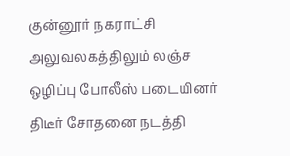குன்னூர் நகராட்சி அலுவலகத்திலும் லஞ்ச ஒழிப்பு போலீஸ் படையினர் திடீர் சோதனை நடத்தி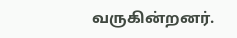வருகின்றனர்.